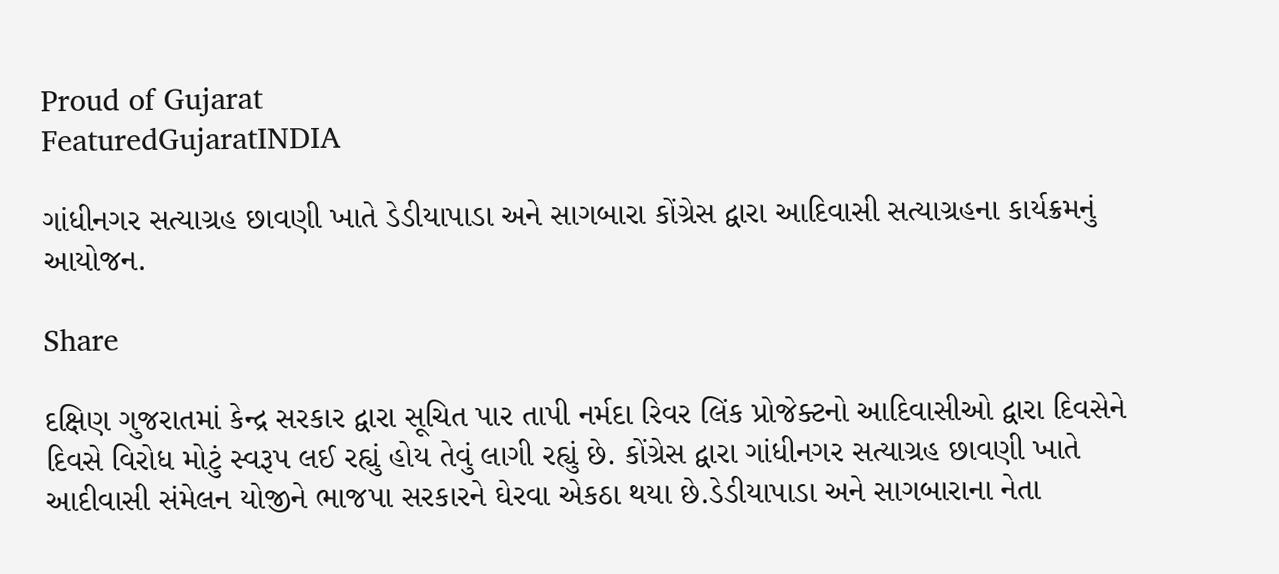Proud of Gujarat
FeaturedGujaratINDIA

ગાંધીનગર સત્યાગ્રહ છાવણી ખાતે ડેડીયાપાડા અને સાગબારા કોંગ્રેસ દ્વારા આદિવાસી સત્યાગ્રહના કાર્યક્રમનું આયોજન.

Share

દક્ષિણ ગુજરાતમાં કેન્દ્ર સરકાર દ્વારા સૂચિત પાર તાપી નર્મદા રિવર લિંક પ્રોજેક્ટનો આદિવાસીઓ દ્વારા દિવસેને દિવસે વિરોધ મોટું સ્વરૂપ લઈ રહ્યું હોય તેવું લાગી રહ્યું છે. કોંગ્રેસ દ્વારા ગાંધીનગર સત્યાગ્રહ છાવણી ખાતે આદીવાસી સંમેલન યોજીને ભાજપા સરકારને ઘેરવા એકઠા થયા છે.ડેડીયાપાડા અને સાગબારાના નેતા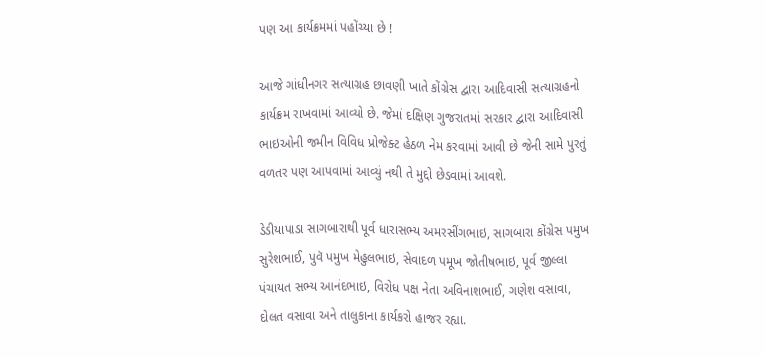પણ આ કાર્યક્રમમાં પહોંચ્યા છે !

આજે ગાંધીનગર સત્યાગ્રહ છાવણી ખાતે કોંગ્રેસ દ્વારા આદિવાસી સત્યાગ્રહનો કાર્યક્રમ રાખવામાં આવ્યો છે. જેમાં દક્ષિણ ગુજરાતમાં સરકાર દ્વારા આદિવાસી ભાઇઓની જમીન વિવિધ પ્રોજેક્ટ હેઠળ નેમ કરવામાં આવી છે જેની સામે પુરતું વળતર પણ આપવામાં આવ્યું નથી તે મુદ્દો છેડવામાં આવશે.

ડેડીયાપાડા સાગબારાથી પૂર્વ ધારાસભ્ય અમરસીંગભાઇ, સાગબારા કોંગ્રેસ પમુખ સુરેશભાઈ, પુવૅ પમુખ મેહુલભાઇ, સેવાદળ પમૂખ જોતીષભાઇ, પૂર્વ જીલ્લા પંચાયત સભ્ય આનંદભાઇ, વિરોધ પક્ષ નેતા અવિનાશભાઈ, ગણેશ વસાવા, દોલત વસાવા અને તાલુકાના કાર્યકરો હાજર રહ્યા.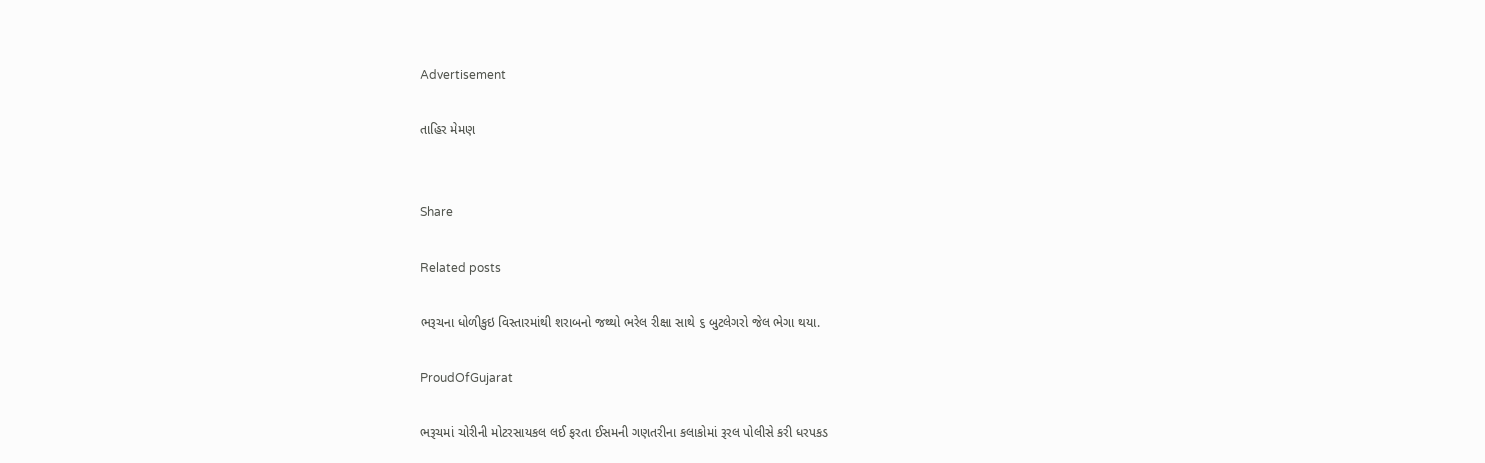Advertisement

તાહિર મેમણ


Share

Related posts

ભરૂચના ધોળીકુઇ વિસ્તારમાંથી શરાબનો જથ્થો ભરેલ રીક્ષા સાથે ૬ બુટલેગરો જેલ ભેગા થયા.

ProudOfGujarat

ભરૂચમાં ચોરીની મોટરસાયકલ લઈ ફરતા ઈસમની ગણતરીના કલાકોમાં રૂરલ પોલીસે કરી ધરપકડ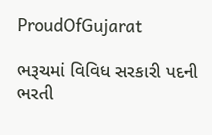ProudOfGujarat

ભરૂચમાં વિવિધ સરકારી પદની ભરતી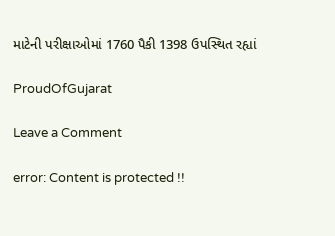માટેની પરીક્ષાઓમાં 1760 પૈકી 1398 ઉપસ્થિત રહ્યાં

ProudOfGujarat

Leave a Comment

error: Content is protected !!